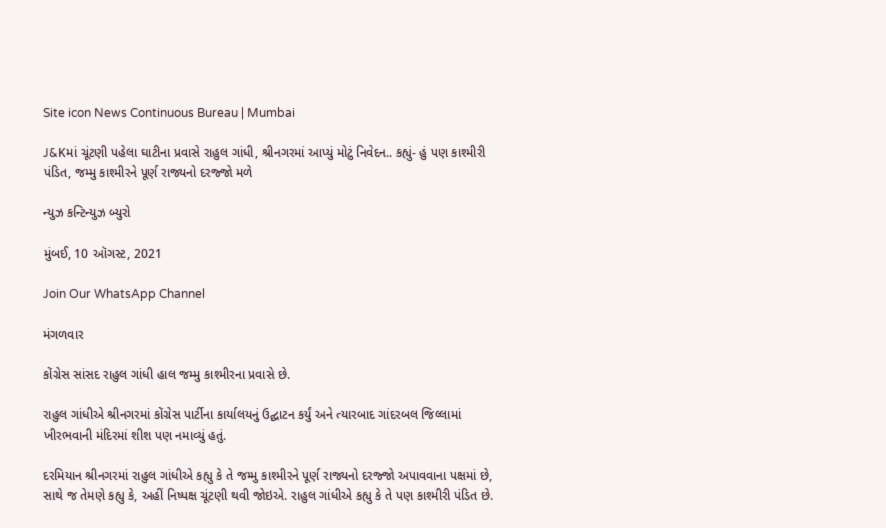Site icon News Continuous Bureau | Mumbai

J&Kમાં ચૂંટણી પહેલા ઘાટીના પ્રવાસે રાહુલ ગાંધી, શ્રીનગરમાં આપ્યું મોટું નિવેદન.. કહ્યું- હું પણ કાશ્મીરી પંડિત, જમ્મુ કાશ્મીરને પૂર્ણ રાજ્યનો દરજ્જો મળે

ન્યુઝ કન્ટિન્યુઝ બ્યુરો

મુંબઈ, 10 ઑગસ્ટ, 2021

Join Our WhatsApp Channel

મંગળવાર

કોંગ્રેસ સાંસદ રાહુલ ગાંધી હાલ જમ્મુ કાશ્મીરના પ્રવાસે છે.

રાહુલ ગાંધીએ શ્રીનગરમાં કોંગ્રેસ પાર્ટીના કાર્યાલયનું ઉદ્ઘાટન કર્યું અને ત્યારબાદ ગાંદરબલ જિલ્લામાં ખીરભવાની મંદિરમાં શીશ પણ નમાવ્યું હતું.

દરમિયાન શ્રીનગરમાં રાહુલ ગાંધીએ કહ્યુ કે તે જમ્મુ કાશ્મીરને પૂર્ણ રાજ્યનો દરજ્જો અપાવવાના પક્ષમાં છે, સાથે જ તેમણે કહ્યુ કે, અહીં નિષ્પક્ષ ચૂંટણી થવી જોઇએ. રાહુલ ગાંધીએ કહ્યુ કે તે પણ કાશ્મીરી પંડિત છે.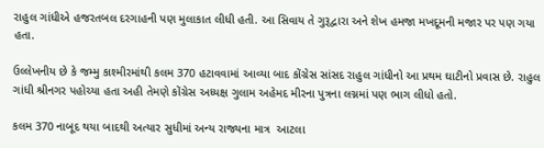રાહુલ ગાંધીએ હજરતબલ દરગાહની પણ મુલાકાત લીધી હતી. આ સિવાય તે ગુરૂદ્વારા અને શેખ હમજા મખદૂમની મજાર પર પણ ગયા હતા.

ઉલ્લેખનીય છે કે જમ્મુ કાશ્મીરમાંથી કલમ 370 હટાવવામાં આવ્યા બાદ કોંગ્રેસ સાંસદ રાહુલ ગાંધીનો આ પ્રથમ ઘાટીનો પ્રવાસ છે. રાહુલ ગાંધી શ્રીનગર પહોચ્યા હતા અહી તેમણે કોંગ્રેસ અધ્યક્ષ ગુલામ અહેમદ મીરના પુત્રના લગ્નમાં પણ ભાગ લીધો હતો.

કલમ 370 નાબૂદ થયા બાદથી અત્યાર સુધીમાં અન્ય રાજ્યના માત્ર  આટલા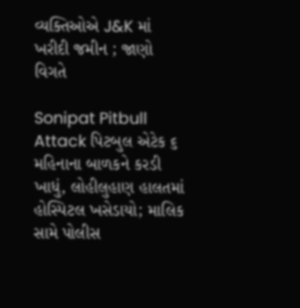વ્યક્તિઓએ J&K માં ખરીદી જમીન ; જાણો વિગતે

Sonipat Pitbull Attack પિટબુલ એટેક ૬ મહિનાના બાળકને કરડી ખાધું, લોહીલુહાણ હાલતમાં હોસ્પિટલ ખસેડાયો; માલિક સામે પોલીસ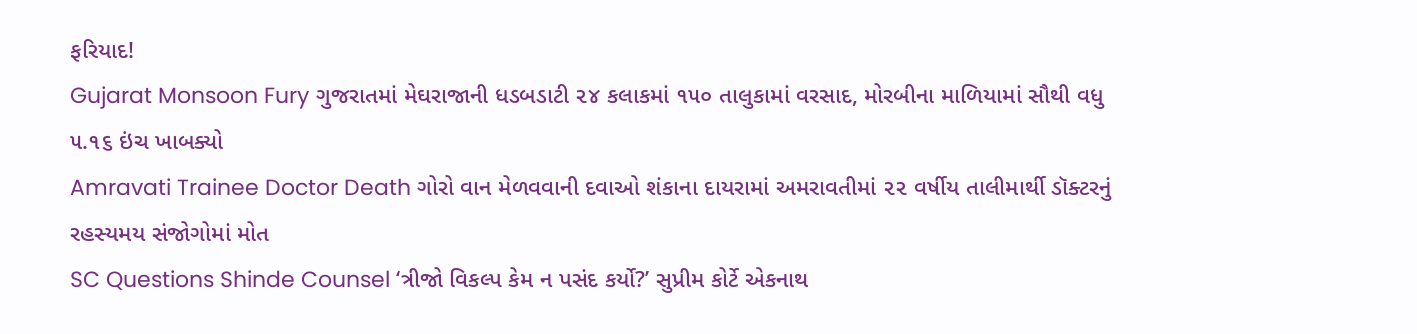ફરિયાદ!
Gujarat Monsoon Fury ગુજરાતમાં મેઘરાજાની ધડબડાટી ૨૪ કલાકમાં ૧૫૦ તાલુકામાં વરસાદ, મોરબીના માળિયામાં સૌથી વધુ ૫.૧૬ ઇંચ ખાબક્યો
Amravati Trainee Doctor Death ગોરો વાન મેળવવાની દવાઓ શંકાના દાયરામાં અમરાવતીમાં ૨૨ વર્ષીય તાલીમાર્થી ડૉક્ટરનું રહસ્યમય સંજોગોમાં મોત
SC Questions Shinde Counsel ‘ત્રીજો વિકલ્પ કેમ ન પસંદ કર્યો?’ સુપ્રીમ કોર્ટે એકનાથ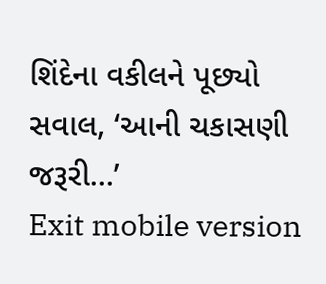શિંદેના વકીલને પૂછ્યો સવાલ, ‘આની ચકાસણી જરૂરી…’
Exit mobile version